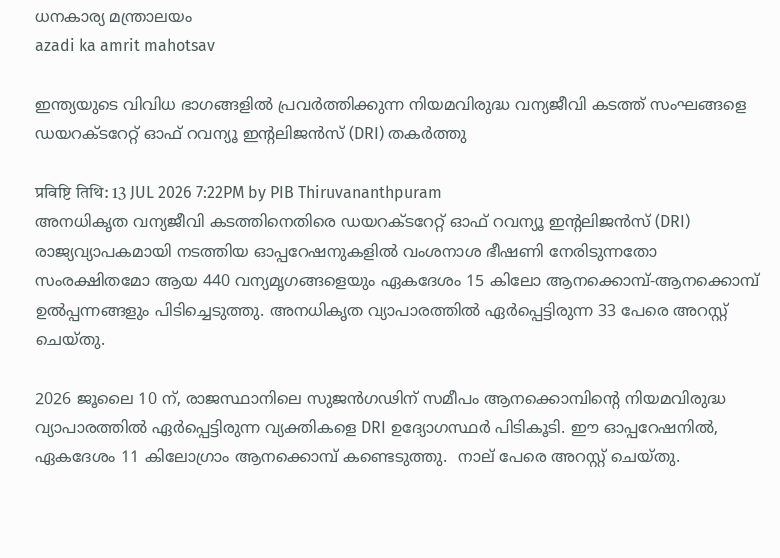ധനകാര്യ മന്ത്രാലയം
azadi ka amrit mahotsav

ഇന്ത്യയുടെ വിവിധ ഭാഗങ്ങളില്‍ പ്രവര്‍ത്തിക്കുന്ന നിയമവിരുദ്ധ വന്യജീവി കടത്ത് സംഘങ്ങളെ ഡയറക്ടറേറ്റ് ഓഫ് റവന്യൂ ഇന്റലിജന്‍സ് (DRI) തകര്‍ത്തു

प्रविष्टि तिथि: 13 JUL 2026 7:22PM by PIB Thiruvananthpuram
അനധികൃത വന്യജീവി കടത്തിനെതിരെ ഡയറക്ടറേറ്റ് ഓഫ് റവന്യൂ ഇന്റലിജന്‍സ് (DRI) രാജ്യവ്യാപകമായി നടത്തിയ ഓപ്പറേഷനുകളില്‍ വംശനാശ ഭീഷണി നേരിടുന്നതോ സംരക്ഷിതമോ ആയ 440 വന്യമൃഗങ്ങളെയും ഏകദേശം 15 കിലോ ആനക്കൊമ്പ്-ആനക്കൊമ്പ് ഉല്‍പ്പന്നങ്ങളും പിടിച്ചെടുത്തു. അനധികൃത വ്യാപാരത്തില്‍ ഏര്‍പ്പെട്ടിരുന്ന 33 പേരെ അറസ്റ്റ് ചെയ്തു.

2026 ജൂലൈ 10 ന്, രാജസ്ഥാനിലെ സുജന്‍ഗഢിന് സമീപം ആനക്കൊമ്പിന്റെ നിയമവിരുദ്ധ വ്യാപാരത്തില്‍ ഏര്‍പ്പെട്ടിരുന്ന വ്യക്തികളെ DRI ഉദ്യോഗസ്ഥര്‍ പിടികൂടി. ഈ ഓപ്പറേഷനില്‍, ഏകദേശം 11 കിലോഗ്രാം ആനക്കൊമ്പ് കണ്ടെടുത്തു.  നാല് പേരെ അറസ്റ്റ് ചെയ്തു.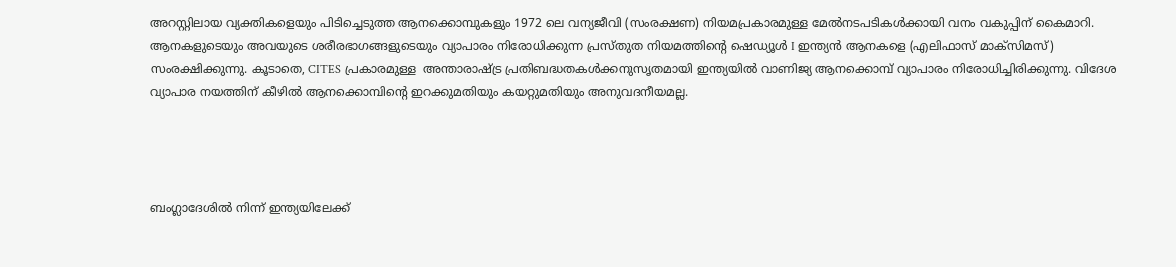അറസ്റ്റിലായ വ്യക്തികളെയും പിടിച്ചെടുത്ത ആനക്കൊമ്പുകളും 1972 ലെ വന്യജീവി (സംരക്ഷണ) നിയമപ്രകാരമുള്ള മേല്‍നടപടികള്‍ക്കായി വനം വകുപ്പിന് കൈമാറി. ആനകളുടെയും അവയുടെ ശരീരഭാഗങ്ങളുടെയും വ്യാപാരം നിരോധിക്കുന്ന പ്രസ്തുത നിയമത്തിന്റെ ഷെഡ്യൂള്‍ I ഇന്ത്യന്‍ ആനകളെ (എലിഫാസ് മാക്‌സിമസ്) സംരക്ഷിക്കുന്നു. കൂടാതെ, CITES പ്രകാരമുള്ള  അന്താരാഷ്ട്ര പ്രതിബദ്ധതകള്‍ക്കനുസൃതമായി ഇന്ത്യയില്‍ വാണിജ്യ ആനക്കൊമ്പ് വ്യാപാരം നിരോധിച്ചിരിക്കുന്നു. വിദേശ വ്യാപാര നയത്തിന് കീഴില്‍ ആനക്കൊമ്പിന്റെ ഇറക്കുമതിയും കയറ്റുമതിയും അനുവദനീയമല്ല.




ബംഗ്ലാദേശില്‍ നിന്ന് ഇന്ത്യയിലേക്ക്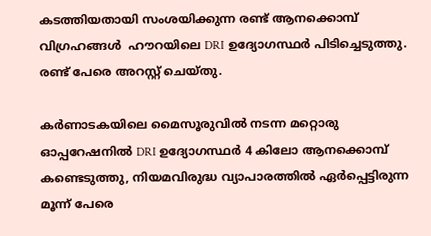കടത്തിയതായി സംശയിക്കുന്ന രണ്ട് ആനക്കൊമ്പ് വിഗ്രഹങ്ങള്‍  ഹൗറയിലെ DRI ഉദ്യോഗസ്ഥര്‍ പിടിച്ചെടുത്തു. രണ്ട് പേരെ അറസ്റ്റ് ചെയ്തു.

കര്‍ണാടകയിലെ മൈസൂരുവില്‍ നടന്ന മറ്റൊരു ഓപ്പറേഷനില്‍ DRI ഉദ്യോഗസ്ഥര്‍ 4 കിലോ ആനക്കൊമ്പ് കണ്ടെടുത്തു, നിയമവിരുദ്ധ വ്യാപാരത്തില്‍ ഏര്‍പ്പെട്ടിരുന്ന മൂന്ന് പേരെ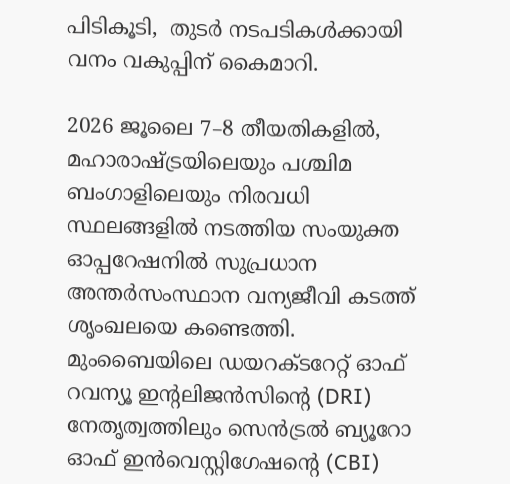പിടികൂടി,  തുടര്‍ നടപടികള്‍ക്കായി വനം വകുപ്പിന് കൈമാറി.

2026 ജൂലൈ 7–8 തീയതികളില്‍, മഹാരാഷ്ട്രയിലെയും പശ്ചിമ ബംഗാളിലെയും നിരവധി സ്ഥലങ്ങളില്‍ നടത്തിയ സംയുക്ത ഓപ്പറേഷനില്‍ സുപ്രധാന അന്തര്‍സംസ്ഥാന വന്യജീവി കടത്ത് ശൃംഖലയെ കണ്ടെത്തി. മുംബൈയിലെ ഡയറക്ടറേറ്റ് ഓഫ് റവന്യൂ ഇന്റലിജന്‍സിന്റെ (DRI) നേതൃത്വത്തിലും സെന്‍ട്രല്‍ ബ്യൂറോ ഓഫ് ഇന്‍വെസ്റ്റിഗേഷന്റെ (CBI)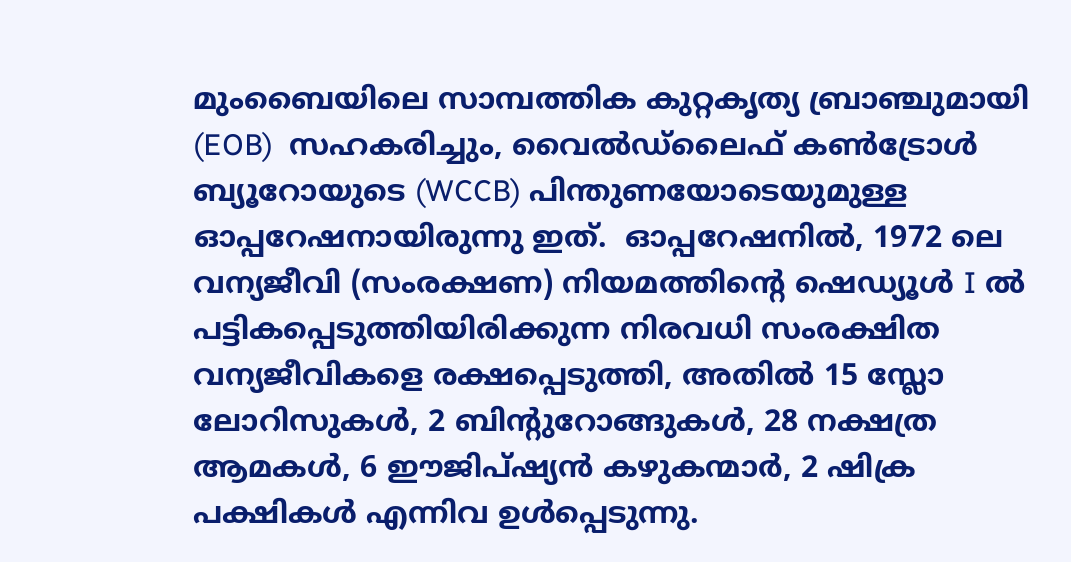മുംബൈയിലെ സാമ്പത്തിക കുറ്റകൃത്യ ബ്രാഞ്ചുമായി (EOB)  സഹകരിച്ചും, വൈല്‍ഡ്‌ലൈഫ് കണ്‍ട്രോള്‍ ബ്യൂറോയുടെ (WCCB) പിന്തുണയോടെയുമുള്ള ഓപ്പറേഷനായിരുന്നു ഇത്.  ഓപ്പറേഷനില്‍, 1972 ലെ വന്യജീവി (സംരക്ഷണ) നിയമത്തിന്റെ ഷെഡ്യൂള്‍ I ല്‍   പട്ടികപ്പെടുത്തിയിരിക്കുന്ന നിരവധി സംരക്ഷിത വന്യജീവികളെ രക്ഷപ്പെടുത്തി, അതില്‍ 15 സ്ലോ ലോറിസുകള്‍, 2 ബിന്റുറോങ്ങുകള്‍, 28 നക്ഷത്ര ആമകള്‍, 6 ഈജിപ്ഷ്യന്‍ കഴുകന്മാര്‍, 2 ഷിക്ര പക്ഷികള്‍ എന്നിവ ഉള്‍പ്പെടുന്നു.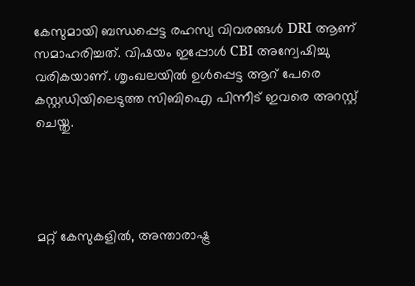കേസുമായി ബന്ധപ്പെട്ട രഹസ്യ വിവരങ്ങള്‍ DRI ആണ് സമാഹരിച്ചത്. വിഷയം ഇപ്പോള്‍ CBI അന്വേഷിച്ചു വരികയാണ്. ശൃംഖലയില്‍ ഉള്‍പ്പെട്ട ആറ് പേരെ കസ്റ്റഡിയിലെടുത്ത സിബിഐ പിന്നീട് ഇവരെ അറസ്റ്റ് ചെയ്തു.




മറ്റ് കേസുകളില്‍, അന്താരാഷ്ട്ര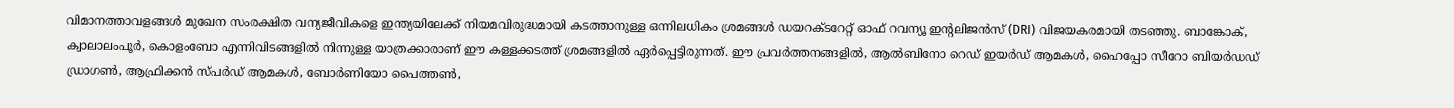വിമാനത്താവളങ്ങള്‍ മുഖേന സംരക്ഷിത വന്യജീവികളെ ഇന്ത്യയിലേക്ക് നിയമവിരുദ്ധമായി കടത്താനുള്ള ഒന്നിലധികം ശ്രമങ്ങള്‍ ഡയറക്ടറേറ്റ് ഓഫ് റവന്യൂ ഇന്റലിജന്‍സ് (DRI) വിജയകരമായി തടഞ്ഞു. ബാങ്കോക്, ക്വാലാലംപൂര്‍, കൊളംബോ എന്നിവിടങ്ങളില്‍ നിന്നുള്ള യാത്രക്കാരാണ് ഈ കള്ളക്കടത്ത് ശ്രമങ്ങളില്‍ ഏര്‍പ്പെട്ടിരുന്നത്. ഈ പ്രവര്‍ത്തനങ്ങളില്‍, ആല്‍ബിനോ റെഡ് ഇയര്‍ഡ് ആമകള്‍, ഹൈപ്പോ സീറോ ബിയര്‍ഡഡ് ഡ്രാഗണ്‍, ആഫ്രിക്കന്‍ സ്പര്‍ഡ് ആമകള്‍, ബോര്‍ണിയോ പൈത്തണ്‍,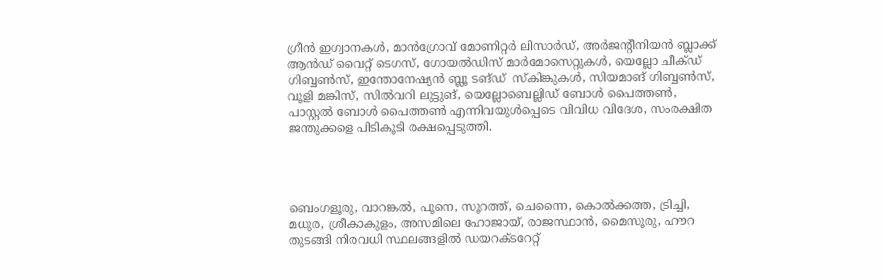ഗ്രീന്‍ ഇഗ്വാനകള്‍, മാന്‍ഗ്രോവ് മോണിറ്റര്‍ ലിസാര്‍ഡ്, അര്‍ജന്റീനിയന്‍ ബ്ലാക്ക് ആന്‍ഡ് വൈറ്റ് ടെഗസ്, ഗോയല്‍ഡിസ് മാര്‍മോസെറ്റുകള്‍, യെല്ലോ ചീക്ഡ്  ഗിബ്ബണ്‍സ്, ഇന്തോനേഷ്യന്‍ ബ്ലൂ ടങ്ഡ്  സ്‌കിങ്കുകള്‍, സിയമാങ് ഗിബ്ബണ്‍സ്, വൂളി മങ്കിസ്, സില്‍വറി ലുട്ടുങ്, യെല്ലോബെല്ലിഡ് ബോള്‍ പൈത്തണ്‍, പാസ്റ്റല്‍ ബോള്‍ പൈത്തണ്‍ എന്നിവയുള്‍പ്പെടെ വിവിധ വിദേശ, സംരക്ഷിത ജന്തുക്കളെ പിടികൂടി രക്ഷപ്പെടുത്തി.




ബെംഗളൂരു, വാറങ്കല്‍, പൂനെ, സൂറത്ത്, ചെന്നൈ, കൊല്‍ക്കത്ത, ട്രിച്ചി, മധുര, ശ്രീകാകുളം, അസമിലെ ഹോജായ്, രാജസ്ഥാന്‍, മൈസൂരു, ഹൗറ തുടങ്ങി നിരവധി സ്ഥലങ്ങളില്‍ ഡയറക്ടറേറ്റ്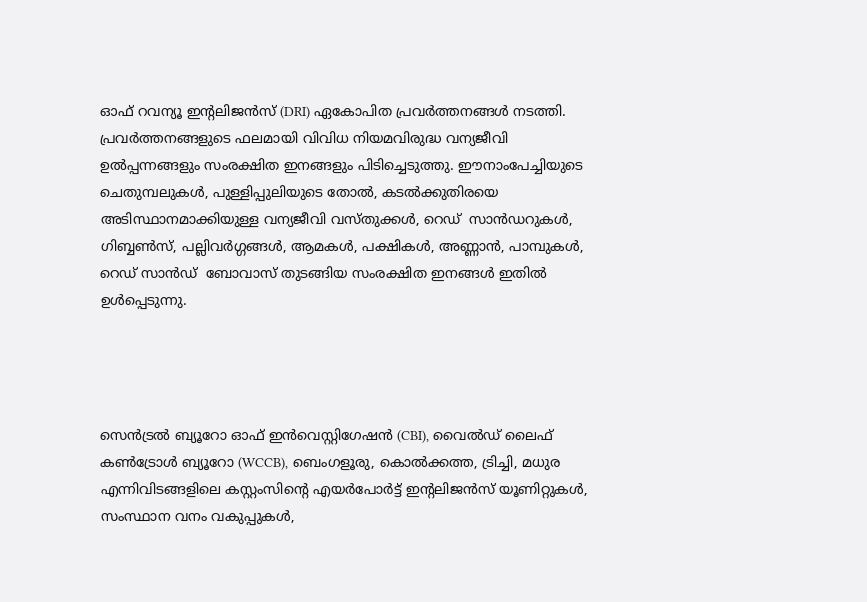ഓഫ് റവന്യൂ ഇന്റലിജന്‍സ് (DRI) ഏകോപിത പ്രവര്‍ത്തനങ്ങള്‍ നടത്തി. പ്രവര്‍ത്തനങ്ങളുടെ ഫലമായി വിവിധ നിയമവിരുദ്ധ വന്യജീവി ഉല്‍പ്പന്നങ്ങളും സംരക്ഷിത ഇനങ്ങളും പിടിച്ചെടുത്തു. ഈനാംപേച്ചിയുടെ  ചെതുമ്പലുകള്‍, പുള്ളിപ്പുലിയുടെ തോല്‍, കടല്‍ക്കുതിരയെ അടിസ്ഥാനമാക്കിയുള്ള വന്യജീവി വസ്തുക്കള്‍, റെഡ്  സാന്‍ഡറുകള്‍, ഗിബ്ബണ്‍സ്, പല്ലിവര്‍ഗ്ഗങ്ങള്‍, ആമകള്‍, പക്ഷികള്‍, അണ്ണാന്‍, പാമ്പുകള്‍, റെഡ് സാന്‍ഡ്  ബോവാസ് തുടങ്ങിയ സംരക്ഷിത ഇനങ്ങള്‍ ഇതില്‍ ഉള്‍പ്പെടുന്നു.




സെന്‍ട്രല്‍ ബ്യൂറോ ഓഫ് ഇന്‍വെസ്റ്റിഗേഷന്‍ (CBI), വൈല്‍ഡ് ലൈഫ് കണ്‍ട്രോള്‍ ബ്യൂറോ (WCCB), ബെംഗളൂരു, കൊല്‍ക്കത്ത, ട്രിച്ചി, മധുര എന്നിവിടങ്ങളിലെ കസ്റ്റംസിന്റെ എയര്‍പോര്‍ട്ട് ഇന്റലിജന്‍സ് യൂണിറ്റുകള്‍, സംസ്ഥാന വനം വകുപ്പുകള്‍,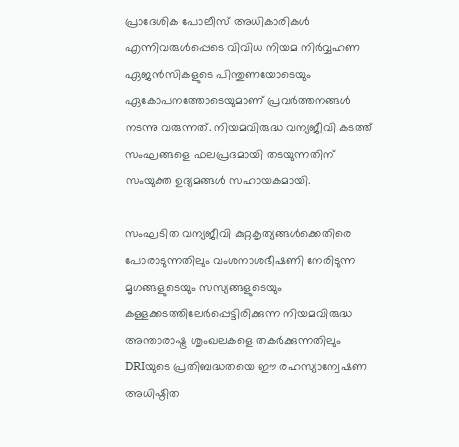പ്രാദേശിക പോലീസ് അധികാരികള്‍ എന്നിവരുള്‍പ്പെടെ വിവിധ നിയമ നിര്‍വ്വഹണ ഏജന്‍സികളുടെ പിന്തുണയോടെയും ഏകോപനത്തോടെയുമാണ് പ്രവര്‍ത്തനങ്ങള്‍ നടന്നു വരുന്നത്. നിയമവിരുദ്ധ വന്യജീവി കടത്ത് സംഘങ്ങളെ ഫലപ്രദമായി തടയുന്നതിന് സംയുക്ത ഉദ്യമങ്ങള്‍ സഹായകമായി.

സംഘടിത വന്യജീവി കുറ്റകൃത്യങ്ങള്‍ക്കെതിരെ പോരാടുന്നതിലും വംശനാശഭീഷണി നേരിടുന്ന മൃഗങ്ങളുടെയും സസ്യങ്ങളുടെയും കള്ളക്കടത്തിലേര്‍പ്പെട്ടിരിക്കുന്ന നിയമവിരുദ്ധ അന്താരാഷ്ട്ര ശൃംഖലകളെ തകര്‍ക്കുന്നതിലും DRIയുടെ പ്രതിബദ്ധതയെ ഈ രഹസ്യാന്വേഷണ അധിഷ്ഠിത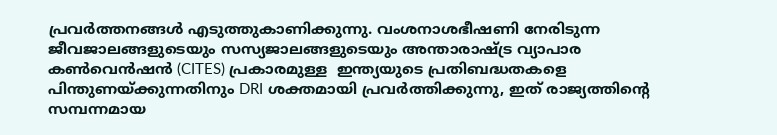പ്രവര്‍ത്തനങ്ങള്‍ എടുത്തുകാണിക്കുന്നു. വംശനാശഭീഷണി നേരിടുന്ന ജീവജാലങ്ങളുടെയും സസ്യജാലങ്ങളുടെയും അന്താരാഷ്ട്ര വ്യാപാര കണ്‍വെന്‍ഷന്‍ (CITES) പ്രകാരമുള്ള  ഇന്ത്യയുടെ പ്രതിബദ്ധതകളെ പിന്തുണയ്ക്കുന്നതിനും DRI ശക്തമായി പ്രവര്‍ത്തിക്കുന്നു, ഇത് രാജ്യത്തിന്റെ സമ്പന്നമായ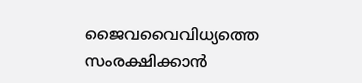ജൈവവൈവിധ്യത്തെ സംരക്ഷിക്കാന്‍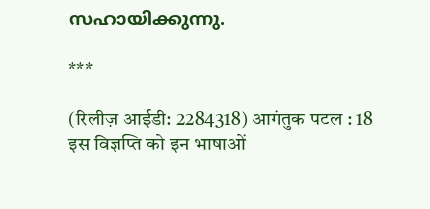സഹായിക്കുന്നു.

***

(रिलीज़ आईडी: 2284318) आगंतुक पटल : 18
इस विज्ञप्ति को इन भाषाओं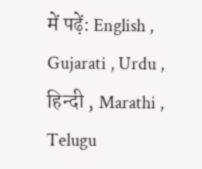में पढ़ें: English , Gujarati , Urdu , हिन्दी , Marathi , Telugu